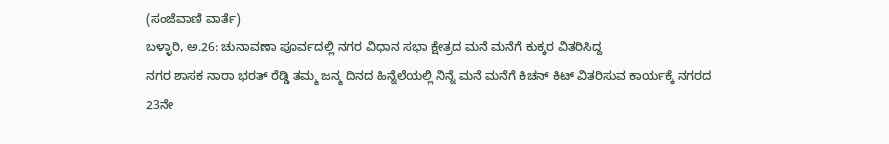(ಸಂಜೆವಾಣಿ ವಾರ್ತೆ)
ಬಳ್ಳಾರಿ, ಅ.26: ಚುನಾವಣಾ ಪೂರ್ವದಲ್ಲಿ ನಗರ ವಿಧಾನ ಸಭಾ ಕ್ಷೇತ್ರದ ಮನೆ ಮನೆಗೆ ಕುಕ್ಕರ ವಿತರಿಸಿದ್ದ
ನಗರ ಶಾಸಕ ನಾರಾ ಭರತ್ ರೆಡ್ಡಿ ತಮ್ಮ ಜನ್ಮ ದಿನದ ಹಿನ್ನೆಲೆಯಲ್ಲಿ ನಿನ್ನೆ ಮನೆ ಮನೆಗೆ ಕಿಚನ್ ಕಿಟ್ ವಿತರಿಸುವ ಕಾರ್ಯಕ್ಕೆ ನಗರದ 23ನೇ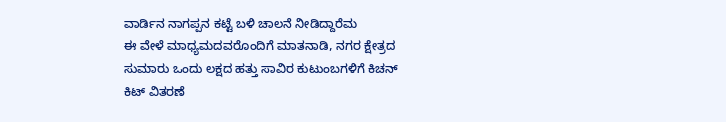ವಾರ್ಡಿನ ನಾಗಪ್ಪನ ಕಟ್ಟೆ ಬಳಿ ಚಾಲನೆ ನೀಡಿದ್ದಾರೆಮ
ಈ ವೇಳೆ ಮಾಧ್ಯಮದವರೊಂದಿಗೆ ಮಾತನಾಡಿ, ನಗರ ಕ್ಷೇತ್ರದ ಸುಮಾರು ಒಂದು ಲಕ್ಷದ ಹತ್ತು ಸಾವಿರ ಕುಟುಂಬಗಳಿಗೆ ಕಿಚನ್ ಕಿಟ್ ವಿತರಣೆ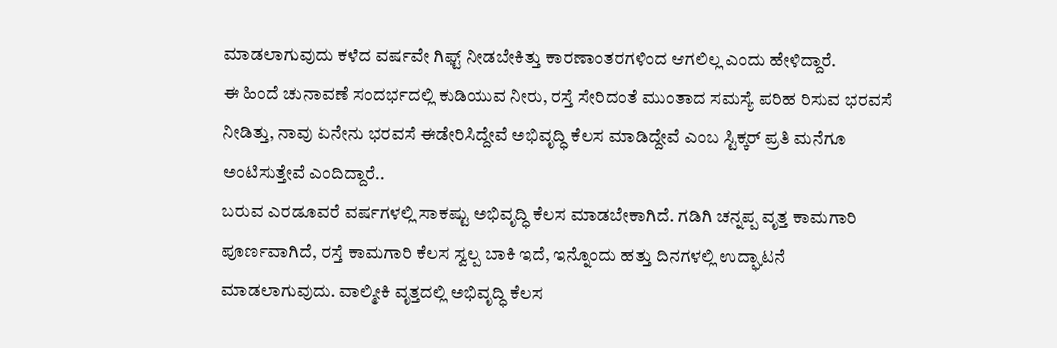ಮಾಡಲಾಗುವುದು ಕಳೆದ ವರ್ಷವೇ ಗಿಫ್ಟ್ ನೀಡಬೇಕಿತ್ತು ಕಾರಣಾಂತರಗಳಿಂದ ಆಗಲಿಲ್ಲ ಎಂದು ಹೇಳಿದ್ದಾರೆ.
ಈ ಹಿಂದೆ ಚುನಾವಣೆ ಸಂದರ್ಭದಲ್ಲಿ ಕುಡಿಯುವ ನೀರು, ರಸ್ತೆ ಸೇರಿದಂತೆ ಮುಂತಾದ ಸಮಸ್ಯೆ ಪರಿಹ ರಿಸುವ ಭರವಸೆ ನೀಡಿತ್ತು, ನಾವು ಏನೇನು ಭರವಸೆ ಈಡೇರಿಸಿದ್ದೇವೆ ಅಭಿವೃದ್ಧಿ ಕೆಲಸ ಮಾಡಿದ್ದೇವೆ ಎಂಬ ಸ್ಟಿಕ್ಕರ್ ಪ್ರತಿ ಮನೆಗೂ ಅಂಟಿಸುತ್ತೇವೆ ಎಂದಿದ್ದಾರೆ..
ಬರುವ ಎರಡೂವರೆ ವರ್ಷಗಳಲ್ಲಿ ಸಾಕಷ್ಟು ಅಭಿವೃದ್ಧಿ ಕೆಲಸ ಮಾಡಬೇಕಾಗಿದೆ. ಗಡಿಗಿ ಚನ್ನಪ್ಪ ವೃತ್ತ ಕಾಮಗಾರಿ ಪೂರ್ಣವಾಗಿದೆ, ರಸ್ತೆ ಕಾಮಗಾರಿ ಕೆಲಸ ಸ್ವಲ್ಪ ಬಾಕಿ ಇದೆ, ಇನ್ನೊಂದು ಹತ್ತು ದಿನಗಳಲ್ಲಿ ಉದ್ಘಾಟನೆ ಮಾಡಲಾಗುವುದು. ವಾಲ್ಮೀಕಿ ವೃತ್ತದಲ್ಲಿ ಅಭಿವೃದ್ಧಿ ಕೆಲಸ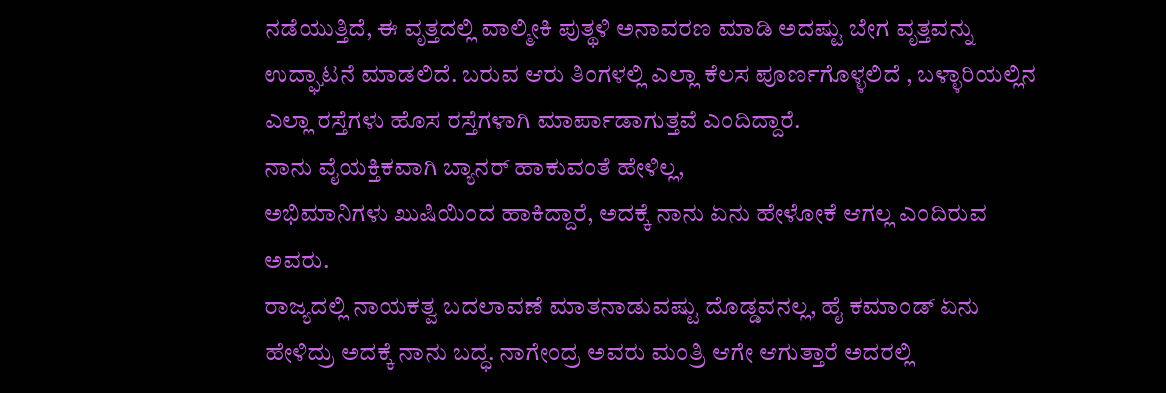ನಡೆಯುತ್ತಿದೆ, ಈ ವೃತ್ತದಲ್ಲಿ ವಾಲ್ಮೀಕಿ ಪುತ್ಥಳಿ ಅನಾವರಣ ಮಾಡಿ ಅದಷ್ಟು ಬೇಗ ವೃತ್ತವನ್ನು ಉದ್ಘಾಟನೆ ಮಾಡಲಿದೆ. ಬರುವ ಆರು ತಿಂಗಳಲ್ಲಿ ಎಲ್ಲಾ ಕೆಲಸ ಪೂರ್ಣಗೊಳ್ಳಲಿದೆ , ಬಳ್ಳಾರಿಯಲ್ಲಿನ ಎಲ್ಲಾ ರಸ್ತೆಗಳು ಹೊಸ ರಸ್ತೆಗಳಾಗಿ ಮಾರ್ಪಾಡಾಗುತ್ತವೆ ಎಂದಿದ್ದಾರೆ.
ನಾನು ವೈಯಕ್ತಿಕವಾಗಿ ಬ್ಯಾನರ್ ಹಾಕುವಂತೆ ಹೇಳಿಲ್ಲ,
ಅಭಿಮಾನಿಗಳು ಖುಷಿಯಿಂದ ಹಾಕಿದ್ದಾರೆ, ಅದಕ್ಕೆ ನಾನು ಏನು ಹೇಳೋಕೆ ಆಗಲ್ಲ ಎಂದಿರುವ ಅವರು.
ರಾಜ್ಯದಲ್ಲಿ ನಾಯಕತ್ವ ಬದಲಾವಣೆ ಮಾತನಾಡುವಷ್ಟು ದೊಡ್ಡವನಲ್ಲ, ಹೈ ಕಮಾಂಡ್ ಏನು ಹೇಳಿದ್ರು ಅದಕ್ಕೆ ನಾನು ಬದ್ಧ. ನಾಗೇಂದ್ರ ಅವರು ಮಂತ್ರಿ ಆಗೇ ಆಗುತ್ತಾರೆ ಅದರಲ್ಲಿ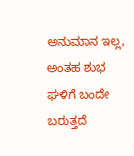ಅನುಮಾನ ಇಲ್ಲ, ಅಂತಹ ಶುಭ ಘಳಿಗೆ ಬಂದೇ ಬರುತ್ತದೆ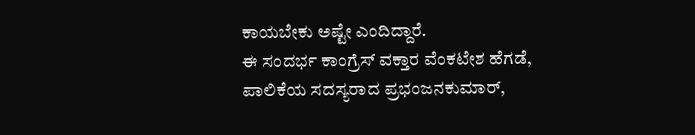ಕಾಯಬೇಕು ಅಷ್ಟೇ ಎಂದಿದ್ದಾರೆ.
ಈ ಸಂದರ್ಭ ಕಾಂಗ್ರೆಸ್ ವಕ್ತಾರ ವೆಂಕಟೇಶ ಹೆಗಡೆ, ಪಾಲಿಕೆಯ ಸದಸ್ಯರಾದ ಪ್ರಭಂಜನಕುಮಾರ್,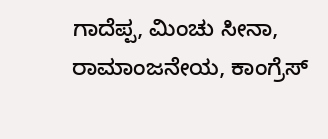ಗಾದೆಪ್ಪ, ಮಿಂಚು ಸೀನಾ, ರಾಮಾಂಜನೇಯ, ಕಾಂಗ್ರೆಸ್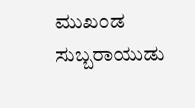ಮುಖಂಡ ಸುಬ್ಬರಾಯುಡು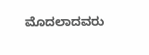ಮೊದಲಾದವರು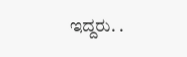ಇದ್ದರು. .